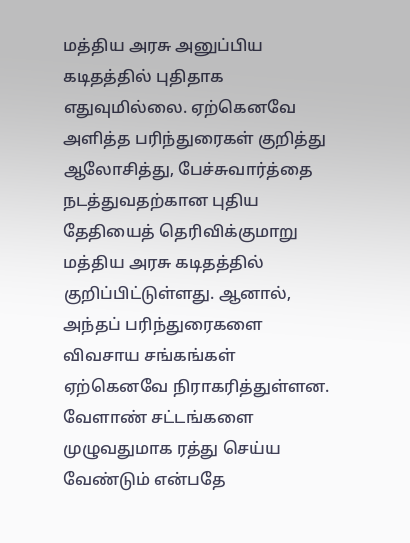மத்திய அரசு அனுப்பிய கடிதத்தில் புதிதாக எதுவுமில்லை. ஏற்கெனவே அளித்த பரிந்துரைகள் குறித்து ஆலோசித்து, பேச்சுவார்த்தை நடத்துவதற்கான புதிய தேதியைத் தெரிவிக்குமாறு மத்திய அரசு கடிதத்தில் குறிப்பிட்டுள்ளது. ஆனால், அந்தப் பரிந்துரைகளை விவசாய சங்கங்கள் ஏற்கெனவே நிராகரித்துள்ளன. வேளாண் சட்டங்களை முழுவதுமாக ரத்து செய்ய வேண்டும் என்பதே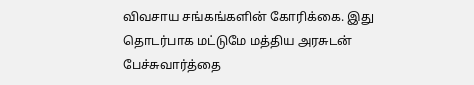விவசாய சங்கங்களின் கோரிக்கை. இது தொடர்பாக மட்டுமே மத்திய அரசுடன் பேச்சுவார்த்தை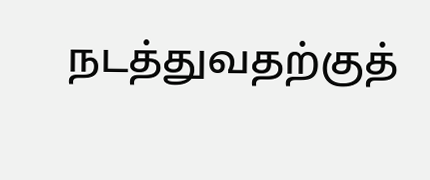நடத்துவதற்குத்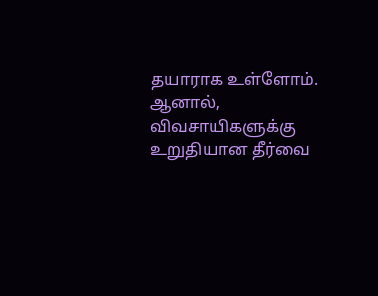தயாராக உள்ளோம். ஆனால், விவசாயிகளுக்கு உறுதியான தீர்வை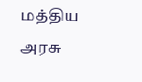மத்திய அரசு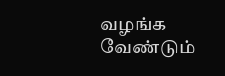வழங்க வேண்டும்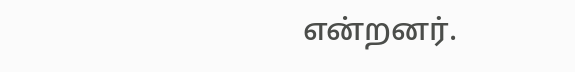என்றனர்.